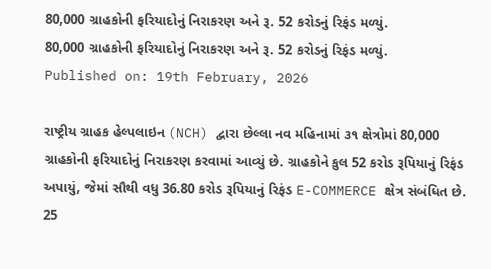80,000 ગ્રાહકોની ફરિયાદોનું નિરાકરણ અને રૂ. 52 કરોડનું રિફંડ મળ્યું.
80,000 ગ્રાહકોની ફરિયાદોનું નિરાકરણ અને રૂ. 52 કરોડનું રિફંડ મળ્યું.
Published on: 19th February, 2026

રાષ્ટ્રીય ગ્રાહક હેલ્પલાઇન (NCH) દ્વારા છેલ્લા નવ મહિનામાં ૩૧ ક્ષેત્રોમાં 80,000 ગ્રાહકોની ફરિયાદોનું નિરાકરણ કરવામાં આવ્યું છે. ગ્રાહકોને કુલ 52 કરોડ રૂપિયાનું રિફંડ અપાયું, જેમાં સૌથી વધુ 36.80 કરોડ રૂપિયાનું રિફંડ E-COMMERCE ક્ષેત્ર સંબંધિત છે. 25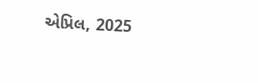એપ્રિલ, 2025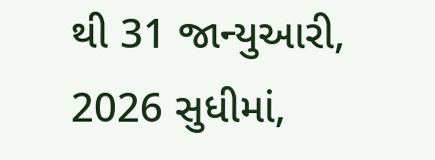થી 31 જાન્યુઆરી, 2026 સુધીમાં,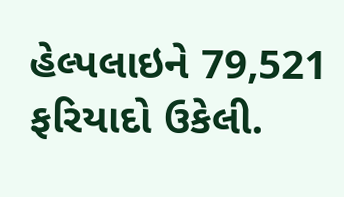હેલ્પલાઇને 79,521 ફરિયાદો ઉકેલી.